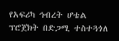የአፍሪካ ኅብረት ሆቴል ፕሮጀክት በድጋሚ ተስተጓጎለ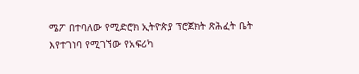ሜፖ በተባለው የሚድሮክ ኢትዮጵያ ፕሮጀክት ጽሕፈት ቤት እየተገነባ የሚገኘው የአፍሪካ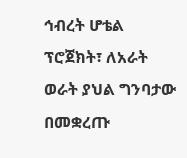ኅብረት ሆቴል ፕሮጀክት፣ ለአራት ወራት ያህል ግንባታው በመቋረጡ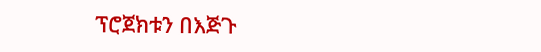ፕሮጀክቱን በእጅጉ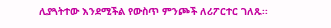ሊያጓትተው እንደሚችል የውስጥ ምንጮች ለሪፖርተር ገለጹ፡፡